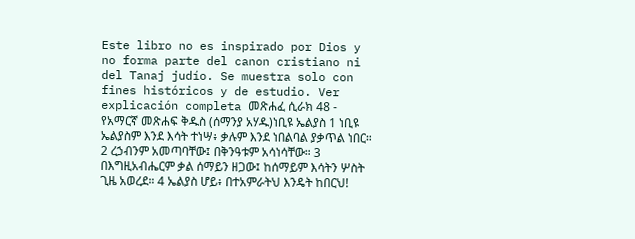Este libro no es inspirado por Dios y no forma parte del canon cristiano ni del Tanaj judío. Se muestra solo con fines históricos y de estudio. Ver explicación completa መጽሐፈ ሲራክ 48 - የአማርኛ መጽሐፍ ቅዱስ (ሰማንያ አሃዱ)ነቢዩ ኤልያስ 1 ነቢዩ ኤልያስም እንደ እሳት ተነሣ፥ ቃሉም እንደ ነበልባል ያቃጥል ነበር። 2 ረኃብንም አመጣባቸው፤ በቅንዓቱም አሳነሳቸው። 3 በእግዚአብሔርም ቃል ሰማይን ዘጋው፤ ከሰማይም እሳትን ሦስት ጊዜ አወረደ። 4 ኤልያስ ሆይ፥ በተአምራትህ እንዴት ከበርህ!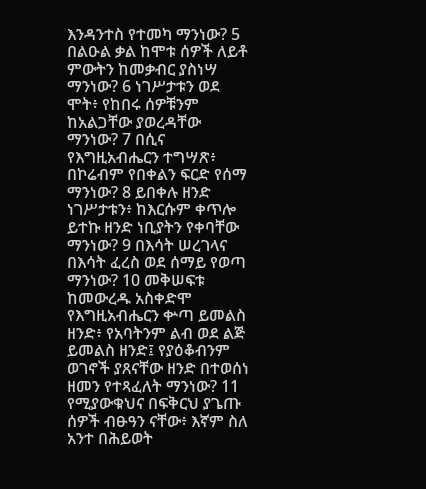እንዳንተስ የተመካ ማንነው? 5 በልዑል ቃል ከሞቱ ሰዎች ለይቶ ምውትን ከመቃብር ያስነሣ ማንነው? 6 ነገሥታቱን ወደ ሞት፥ የከበሩ ሰዎቹንም ከአልጋቸው ያወረዳቸው ማንነው? 7 በሲና የእግዚአብሔርን ተግሣጽ፥ በኮሬብም የበቀልን ፍርድ የሰማ ማንነው? 8 ይበቀሉ ዘንድ ነገሥታቱን፥ ከእርሱም ቀጥሎ ይተኩ ዘንድ ነቢያትን የቀባቸው ማንነው? 9 በእሳት ሠረገላና በእሳት ፈረስ ወደ ሰማይ የወጣ ማንነው? 10 መቅሠፍቱ ከመውረዱ አስቀድሞ የእግዚአብሔርን ቍጣ ይመልስ ዘንድ፥ የአባትንም ልብ ወደ ልጅ ይመልስ ዘንድ፤ የያዕቆብንም ወገኖች ያጸናቸው ዘንድ በተወሰነ ዘመን የተጻፈለት ማንነው? 11 የሚያውቁህና በፍቅርህ ያጌጡ ሰዎች ብፁዓን ናቸው፥ እኛም ስለ አንተ በሕይወት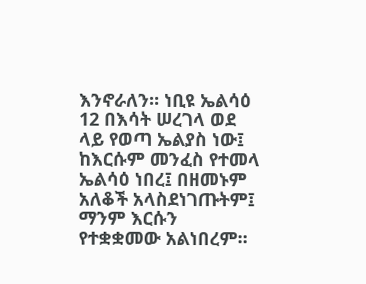እንኖራለን። ነቢዩ ኤልሳዕ 12 በእሳት ሠረገላ ወደ ላይ የወጣ ኤልያስ ነው፤ ከእርሱም መንፈስ የተመላ ኤልሳዕ ነበረ፤ በዘመኑም አለቆች አላስደነገጡትም፤ ማንም እርሱን የተቋቋመው አልነበረም።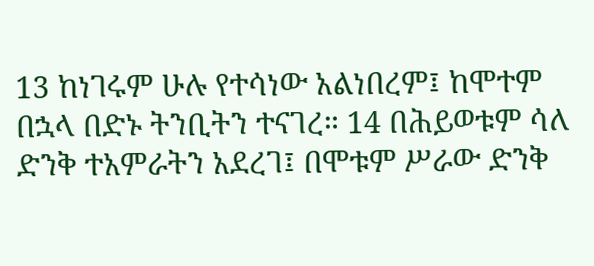13 ከነገሩም ሁሉ የተሳነው አልነበረም፤ ከሞተም በኋላ በድኑ ትንቢትን ተናገረ። 14 በሕይወቱም ሳለ ድንቅ ተአምራትን አደረገ፤ በሞቱም ሥራው ድንቅ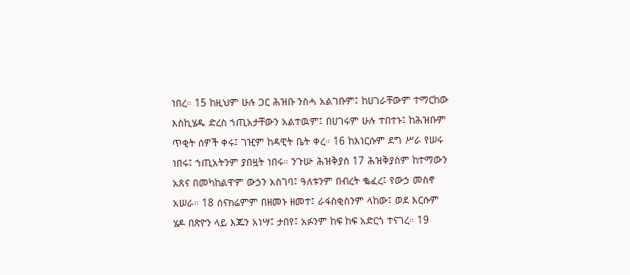ነበረ። 15 ከዚህም ሁሉ ጋር ሕዝቡ ንስሓ አልገቡም፤ ከሀገራቸውም ተማርከው እስኪሄዱ ድረስ ኀጢአታቸውን አልተዉም፤ በሀገሩም ሁሉ ተበተኑ፤ ከሕዝቡም ጥቂት ሰዎች ቀሩ፤ ገዢም ከዳዊት ቤት ቀረ። 16 ከእነርሱም ደግ ሥራ የሠሩ ነበሩ፤ ኀጢአትንም ያበዟት ነበሩ። ንጉሡ ሕዝቅያስ 17 ሕዝቅያስም ከተማውን አጸና በመካከልዋም ውኃን አስገባ፤ ዓለቱንም በብረት ቈፈረ፤ የውኃ መስኖ አሠራ። 18 ሰናክሬምም በዘመኑ ዘመተ፤ ራፋስቂስንም ላከው፤ ወደ እርሱም ሄዶ በጽዮን ላይ እጁን አነሣ፤ ታበየ፤ አፉንም ከፍ ከፍ አድርጎ ተናገረ። 19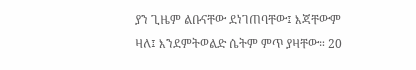ያን ጊዜም ልቡናቸው ደነገጠባቸው፤ እጃቸውም ዛለ፤ እንደምትወልድ ሴትም ምጥ ያዛቸው። 20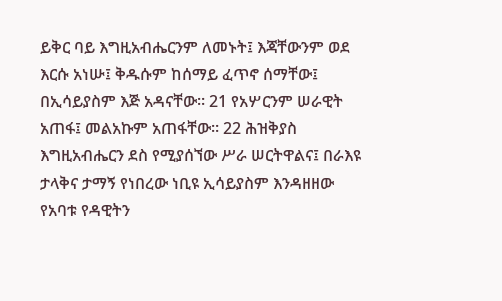ይቅር ባይ እግዚአብሔርንም ለመኑት፤ እጃቸውንም ወደ እርሱ አነሡ፤ ቅዱሱም ከሰማይ ፈጥኖ ሰማቸው፤ በኢሳይያስም እጅ አዳናቸው። 21 የአሦርንም ሠራዊት አጠፋ፤ መልአኩም አጠፋቸው። 22 ሕዝቅያስ እግዚአብሔርን ደስ የሚያሰኘው ሥራ ሠርትዋልና፤ በራእዩ ታላቅና ታማኝ የነበረው ነቢዩ ኢሳይያስም እንዳዘዘው የአባቱ የዳዊትን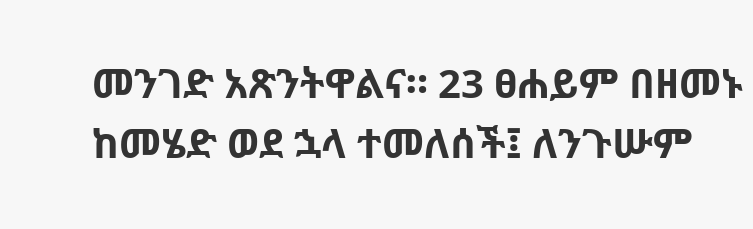መንገድ አጽንትዋልና። 23 ፀሐይም በዘመኑ ከመሄድ ወደ ኋላ ተመለሰች፤ ለንጉሡም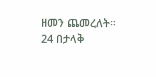ዘመን ጨመረለት። 24 በታላቅ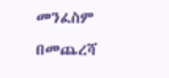መንፈስም በመጨረሻ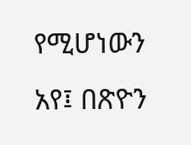የሚሆነውን አየ፤ በጽዮን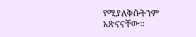የሚያለቅሱትንም አጽናናቸው።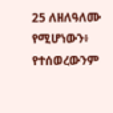25 ለዘለዓለሙ የሚሆነውን፥ የተሰወረውንም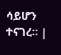ሳይሆን ተናገረ። |